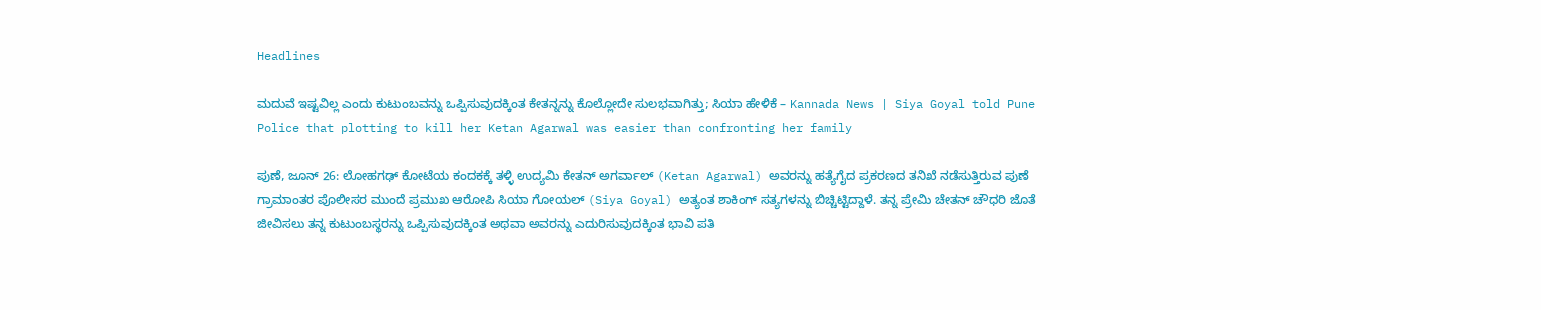Headlines

ಮದುವೆ ಇಷ್ಟವಿಲ್ಲ ಎಂದು ಕುಟುಂಬವನ್ನು ಒಪ್ಪಿಸುವುದಕ್ಕಿಂತ ಕೇತನ್ನನ್ನು ಕೊಲ್ಲೋದೇ ಸುಲಭವಾಗಿತ್ತು; ಸಿಯಾ ಹೇಳಿಕೆ – Kannada News | Siya Goyal told Pune Police that plotting to kill her Ketan Agarwal was easier than confronting her family

ಪುಣೆ, ಜೂನ್ 26: ಲೋಹಗಢ್ ಕೋಟೆಯ ಕಂದಕಕ್ಕೆ ತಳ್ಳಿ ಉದ್ಯಮಿ ಕೇತನ್ ಅಗರ್ವಾಲ್ (Ketan Agarwal) ಅವರನ್ನು ಹತ್ಯೆಗೈದ ಪ್ರಕರಣದ ತನಿಖೆ ನಡೆಸುತ್ತಿರುವ ಪುಣೆ ಗ್ರಾಮಾಂತರ ಪೊಲೀಸರ ಮುಂದೆ ಪ್ರಮುಖ ಆರೋಪಿ ಸಿಯಾ ಗೋಯಲ್ (Siya Goyal) ಅತ್ಯಂತ ಶಾಕಿಂಗ್ ಸತ್ಯಗಳನ್ನು ಬಿಚ್ಚಿಟ್ಟಿದ್ದಾಳೆ. ತನ್ನ ಪ್ರೇಮಿ ಚೇತನ್ ಚೌಧರಿ ಜೊತೆ ಜೀವಿಸಲು ತನ್ನ ಕುಟುಂಬಸ್ಥರನ್ನು ಒಪ್ಪಿಸುವುದಕ್ಕಿಂತ ಅಥವಾ ಅವರನ್ನು ಎದುರಿಸುವುದಕ್ಕಿಂತ ಭಾವಿ ಪತಿ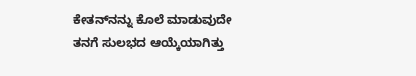ಕೇತನ್‌ನನ್ನು ಕೊಲೆ ಮಾಡುವುದೇ ತನಗೆ ಸುಲಭದ ಆಯ್ಕೆಯಾಗಿತ್ತು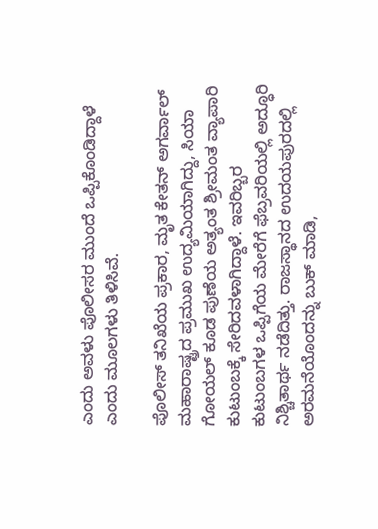ಎಂದು ಅವಳು ಪೊಲೀಸರ ಮುಂದೆ ಒಪ್ಪಿಕೊಂಡಿದ್ದಾಳೆ ಎಂದು ಮೂಲಗಳು ತಿಳಿಸಿವೆ.

ಪೊಲೀಸ್ ತನಿಖೆಯ ಪ್ರಕಾರ, ಮೃತ ಕೇತನ್ ಅಗರ್ವಾಲ್ ಮಹಾರಾಷ್ಟ್ರದ ಪ್ರಮುಖ ಉದ್ಯಮಿಯಾಗಿದ್ದು, ಸಿಯಾ ಗೋಯಲ್ ಕೂಡ ಪುಣೆಯ ಅತ್ಯಂತ ಶ್ರೀಮಂತ ವ್ಯಾಪಾರಿ ಕುಟುಂಬಕ್ಕೆ ಸೇರಿದವಳಾಗಿದ್ದಾಳೆ. ಇವರಿಬ್ಬರ ಕುಟುಂಬಗಳ ಒಪ್ಪಿಗೆಯ ಮೇರೆಗೆ ಫೆಬ್ರವರಿಯಲ್ಲಿ ಅದ್ಧೂರಿ ನಿಶ್ಚಿತಾರ್ಥ ನಡೆದಿತ್ತು. ರಾಜಸ್ಥಾನದ ಉದಯಪುರದಲ್ಲಿ ಅರಮನೆಯೊಂದನ್ನು ಬುಕ್ ಮಾಡಿ,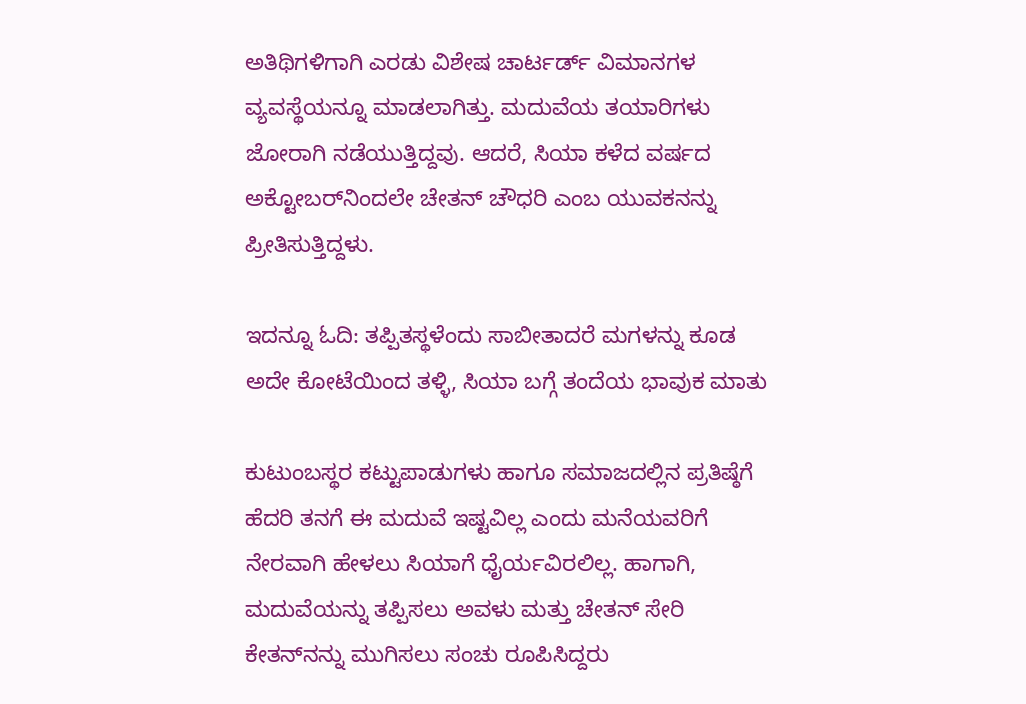ಅತಿಥಿಗಳಿಗಾಗಿ ಎರಡು ವಿಶೇಷ ಚಾರ್ಟರ್ಡ್ ವಿಮಾನಗಳ ವ್ಯವಸ್ಥೆಯನ್ನೂ ಮಾಡಲಾಗಿತ್ತು. ಮದುವೆಯ ತಯಾರಿಗಳು ಜೋರಾಗಿ ನಡೆಯುತ್ತಿದ್ದವು. ಆದರೆ, ಸಿಯಾ ಕಳೆದ ವರ್ಷದ ಅಕ್ಟೋಬರ್‌ನಿಂದಲೇ ಚೇತನ್ ಚೌಧರಿ ಎಂಬ ಯುವಕನನ್ನು ಪ್ರೀತಿಸುತ್ತಿದ್ದಳು.

ಇದನ್ನೂ ಓದಿ: ತಪ್ಪಿತಸ್ಥಳೆಂದು ಸಾಬೀತಾದರೆ ಮಗಳನ್ನು ಕೂಡ ಅದೇ ಕೋಟೆಯಿಂದ ತಳ್ಳಿ, ಸಿಯಾ ಬಗ್ಗೆ ತಂದೆಯ ಭಾವುಕ ಮಾತು

ಕುಟುಂಬಸ್ಥರ ಕಟ್ಟುಪಾಡುಗಳು ಹಾಗೂ ಸಮಾಜದಲ್ಲಿನ ಪ್ರತಿಷ್ಠೆಗೆ ಹೆದರಿ ತನಗೆ ಈ ಮದುವೆ ಇಷ್ಟವಿಲ್ಲ ಎಂದು ಮನೆಯವರಿಗೆ ನೇರವಾಗಿ ಹೇಳಲು ಸಿಯಾಗೆ ಧೈರ್ಯವಿರಲಿಲ್ಲ. ಹಾಗಾಗಿ, ಮದುವೆಯನ್ನು ತಪ್ಪಿಸಲು ಅವಳು ಮತ್ತು ಚೇತನ್ ಸೇರಿ ಕೇತನ್‌ನನ್ನು ಮುಗಿಸಲು ಸಂಚು ರೂಪಿಸಿದ್ದರು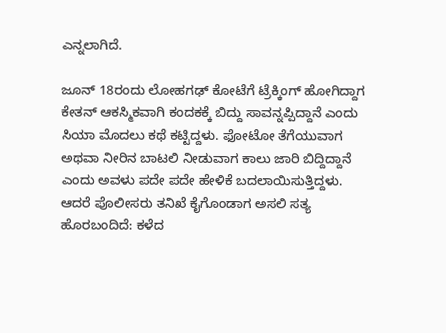ಎನ್ನಲಾಗಿದೆ.

ಜೂನ್ 18ರಂದು ಲೋಹಗಢ್ ಕೋಟೆಗೆ ಟ್ರೆಕ್ಕಿಂಗ್ ಹೋಗಿದ್ದಾಗ ಕೇತನ್ ಆಕಸ್ಮಿಕವಾಗಿ ಕಂದಕಕ್ಕೆ ಬಿದ್ದು ಸಾವನ್ನಪ್ಪಿದ್ದಾನೆ ಎಂದು ಸಿಯಾ ಮೊದಲು ಕಥೆ ಕಟ್ಟಿದ್ದಳು. ಫೋಟೋ ತೆಗೆಯುವಾಗ ಅಥವಾ ನೀರಿನ ಬಾಟಲಿ ನೀಡುವಾಗ ಕಾಲು ಜಾರಿ ಬಿದ್ದಿದ್ದಾನೆ ಎಂದು ಅವಳು ಪದೇ ಪದೇ ಹೇಳಿಕೆ ಬದಲಾಯಿಸುತ್ತಿದ್ದಳು. ಆದರೆ ಪೊಲೀಸರು ತನಿಖೆ ಕೈಗೊಂಡಾಗ ಅಸಲಿ ಸತ್ಯ ಹೊರಬಂದಿದೆ: ಕಳೆದ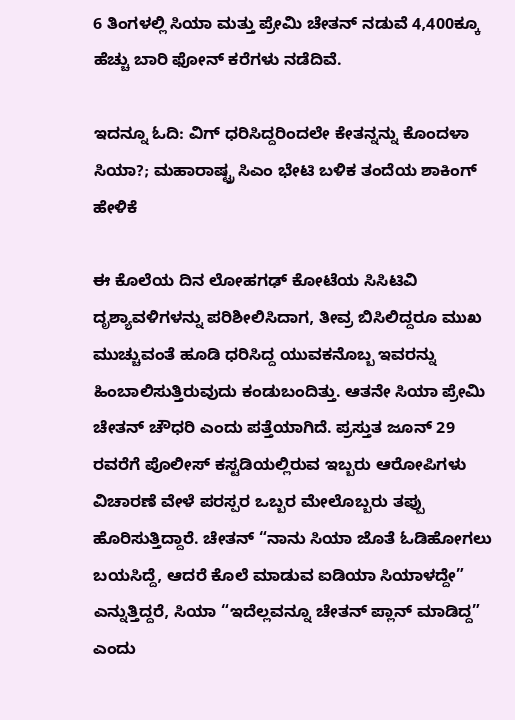6 ತಿಂಗಳಲ್ಲಿ ಸಿಯಾ ಮತ್ತು ಪ್ರೇಮಿ ಚೇತನ್ ನಡುವೆ 4,400ಕ್ಕೂ ಹೆಚ್ಚು ಬಾರಿ ಫೋನ್ ಕರೆಗಳು ನಡೆದಿವೆ.

ಇದನ್ನೂ ಓದಿ: ವಿಗ್ ಧರಿಸಿದ್ದರಿಂದಲೇ ಕೇತನ್ನನ್ನು ಕೊಂದಳಾ ಸಿಯಾ?; ಮಹಾರಾಷ್ಟ್ರ ಸಿಎಂ ಭೇಟಿ ಬಳಿಕ ತಂದೆಯ ಶಾಕಿಂಗ್ ಹೇಳಿಕೆ

ಈ ಕೊಲೆಯ ದಿನ ಲೋಹಗಢ್ ಕೋಟೆಯ ಸಿಸಿಟಿವಿ ದೃಶ್ಯಾವಳಿಗಳನ್ನು ಪರಿಶೀಲಿಸಿದಾಗ, ತೀವ್ರ ಬಿಸಿಲಿದ್ದರೂ ಮುಖ ಮುಚ್ಚುವಂತೆ ಹೂಡಿ ಧರಿಸಿದ್ದ ಯುವಕನೊಬ್ಬ ಇವರನ್ನು ಹಿಂಬಾಲಿಸುತ್ತಿರುವುದು ಕಂಡುಬಂದಿತ್ತು. ಆತನೇ ಸಿಯಾ ಪ್ರೇಮಿ ಚೇತನ್ ಚೌಧರಿ ಎಂದು ಪತ್ತೆಯಾಗಿದೆ. ಪ್ರಸ್ತುತ ಜೂನ್ 29 ರವರೆಗೆ ಪೊಲೀಸ್ ಕಸ್ಟಡಿಯಲ್ಲಿರುವ ಇಬ್ಬರು ಆರೋಪಿಗಳು ವಿಚಾರಣೆ ವೇಳೆ ಪರಸ್ಪರ ಒಬ್ಬರ ಮೇಲೊಬ್ಬರು ತಪ್ಪು ಹೊರಿಸುತ್ತಿದ್ದಾರೆ. ಚೇತನ್ “ನಾನು ಸಿಯಾ ಜೊತೆ ಓಡಿಹೋಗಲು ಬಯಸಿದ್ದೆ, ಆದರೆ ಕೊಲೆ ಮಾಡುವ ಐಡಿಯಾ ಸಿಯಾಳದ್ದೇ” ಎನ್ನುತ್ತಿದ್ದರೆ, ಸಿಯಾ “ಇದೆಲ್ಲವನ್ನೂ ಚೇತನ್ ಪ್ಲಾನ್ ಮಾಡಿದ್ದ” ಎಂದು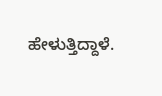ಹೇಳುತ್ತಿದ್ದಾಳೆ.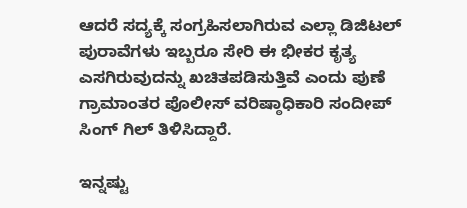ಆದರೆ ಸದ್ಯಕ್ಕೆ ಸಂಗ್ರಹಿಸಲಾಗಿರುವ ಎಲ್ಲಾ ಡಿಜಿಟಲ್ ಪುರಾವೆಗಳು ಇಬ್ಬರೂ ಸೇರಿ ಈ ಭೀಕರ ಕೃತ್ಯ ಎಸಗಿರುವುದನ್ನು ಖಚಿತಪಡಿಸುತ್ತಿವೆ ಎಂದು ಪುಣೆ ಗ್ರಾಮಾಂತರ ಪೊಲೀಸ್ ವರಿಷ್ಠಾಧಿಕಾರಿ ಸಂದೀಪ್ ಸಿಂಗ್ ಗಿಲ್ ತಿಳಿಸಿದ್ದಾರೆ.

ಇನ್ನಷ್ಟು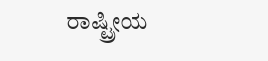ರಾಷ್ಟ್ರೀಯ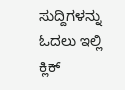ಸುದ್ದಿಗಳನ್ನು ಓದಲು ಇಲ್ಲಿ ಕ್ಲಿಕ್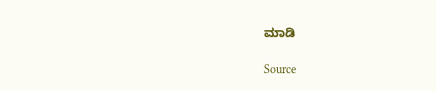ಮಾಡಿ

Source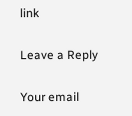link

Leave a Reply

Your email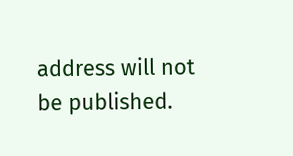address will not be published.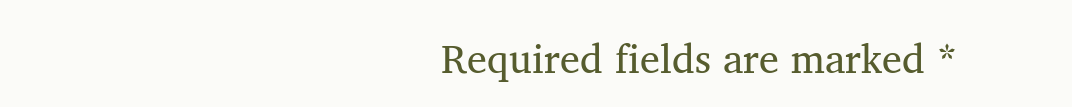Required fields are marked *